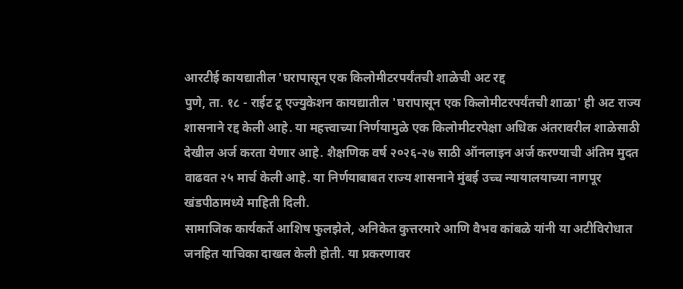आरटीई कायद्यातील 'घरापासून एक किलोमीटरपर्यंतची शाळेची अट रद्द
पुणे, ता. १८ - राईट टू एज्युकेशन कायद्यातील 'घरापासून एक किलोमीटरपर्यंतची शाळा' ही अट राज्य शासनाने रद्द केली आहे. या महत्त्वाच्या निर्णयामुळे एक किलोमीटरपेक्षा अधिक अंतरावरील शाळेसाठी देखील अर्ज करता येणार आहे. शैक्षणिक वर्ष २०२६-२७ साठी ऑनलाइन अर्ज करण्याची अंतिम मुदत वाढवत २५ मार्च केली आहे. या निर्णयाबाबत राज्य शासनाने मुंबई उच्च न्यायालयाच्या नागपूर खंडपीठामध्ये माहिती दिली.
सामाजिक कार्यकर्ते आशिष फुलझेले, अनिकेत कुत्तरमारे आणि वैभव कांबळे यांनी या अटीविरोधात जनहित याचिका दाखल केली होती. या प्रकरणावर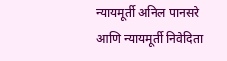न्यायमूर्ती अनिल पानसरे आणि न्यायमूर्ती निवेदिता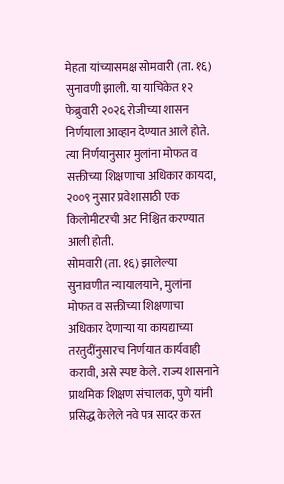मेहता यांच्यासमक्ष सोमवारी (ता. १६) सुनावणी झाली. या याचिकेत १२ फेब्रुवारी २०२६ रोजीच्या शासन निर्णयाला आव्हान देण्यात आले होते. त्या निर्णयानुसार मुलांना मोफत व सक्तीच्या शिक्षणाचा अधिकार कायदा, २००९ नुसार प्रवेशासाठी एक किलोमीटरची अट निश्चित करण्यात आली होती.
सोमवारी (ता. १६) झालेल्या सुनावणीत न्यायालयाने, मुलांना मोफत व सक्तीच्या शिक्षणाचा अधिकार देणाऱ्या या कायद्याच्या तरतुदींनुसारच निर्णयात कार्यवाही करावी, असे स्पष्ट केले. राज्य शासनाने प्राथमिक शिक्षण संचालक, पुणे यांनी प्रसिद्ध केलेले नवे पत्र सादर करत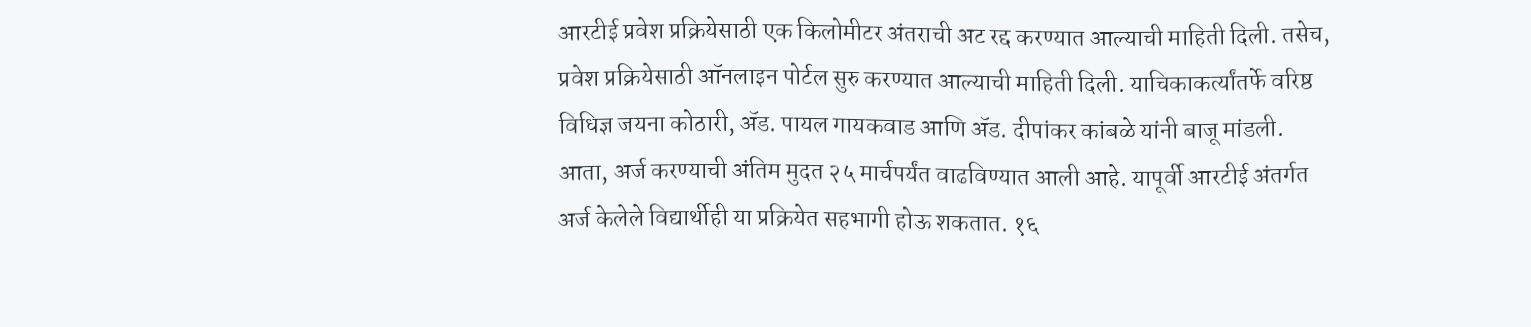आरटीई प्रवेश प्रक्रियेसाठी एक किलोमीटर अंतराची अट रद्द करण्यात आल्याची माहिती दिली. तसेच, प्रवेश प्रक्रियेसाठी ऑनलाइन पोर्टल सुरु करण्यात आल्याची माहिती दिली. याचिकाकर्त्यांतर्फे वरिष्ठ विधिज्ञ जयना कोठारी, ॲड. पायल गायकवाड आणि ॲड. दीपांकर कांबळे यांनी बाजू मांडली.
आता, अर्ज करण्याची अंतिम मुदत २५ मार्चपर्यंत वाढविण्यात आली आहे. यापूर्वी आरटीई अंतर्गत अर्ज केलेले विद्यार्थीही या प्रक्रियेत सहभागी होऊ शकतात. १६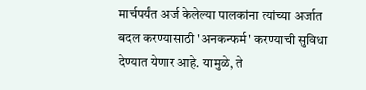मार्चपर्यंत अर्ज केलेल्या पालकांना त्यांच्या अर्जात बदल करण्यासाठी 'अनकन्फर्म' करण्याची सुविधा देण्यात येणार आहे. यामुळे, ते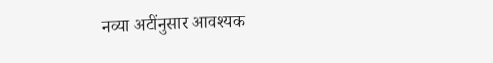नव्या अटींनुसार आवश्यक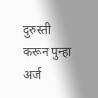दुरुस्ती करून पुन्हा अर्ज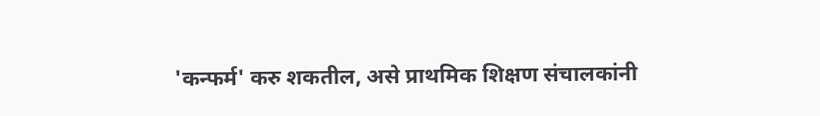'कन्फर्म' करु शकतील, असे प्राथमिक शिक्षण संचालकांनी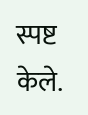स्पष्ट केले.